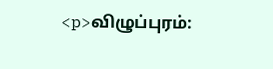<p>விழுப்புரம்: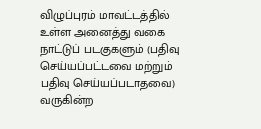விழுப்புரம் மாவட்டத்தில் உள்ள அனைத்து வகை நாட்டுப் படகுகளும் (பதிவு செய்யப்பட்டவை மற்றும் பதிவு செய்யப்படாதவை) வருகின்ற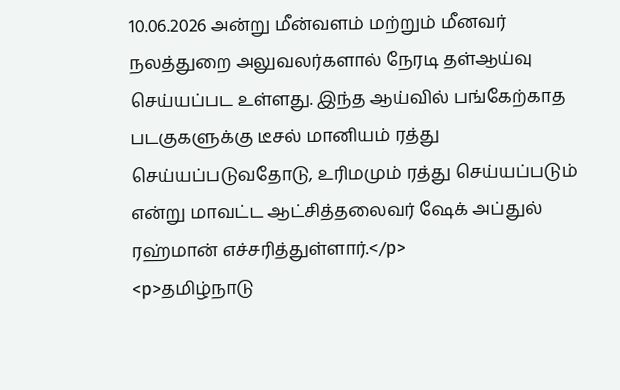10.06.2026 அன்று மீன்வளம் மற்றும் மீனவர் நலத்துறை அலுவலர்களால் நேரடி தள்ஆய்வு செய்யப்பட உள்ளது. இந்த ஆய்வில் பங்கேற்காத படகுகளுக்கு டீசல் மானியம் ரத்து செய்யப்படுவதோடு, உரிமமும் ரத்து செய்யப்படும் என்று மாவட்ட ஆட்சித்தலைவர் ஷேக் அப்துல் ரஹ்மான் எச்சரித்துள்ளார்.</p>
<p>தமிழ்நாடு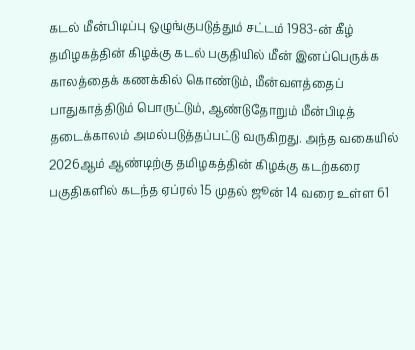கடல் மீன்பிடிப்பு ஒழுங்குபடுத்தும் சட்டம் 1983-ன் கீழ் தமிழகத்தின் கிழக்கு கடல் பகுதியில் மீன் இனப்பெருக்க காலத்தைக் கணக்கில் கொண்டும், மீன்வளத்தைப் பாதுகாத்திடும் பொருட்டும், ஆண்டுதோறும் மீன்பிடித் தடைக்காலம் அமல்படுத்தப்பட்டு வருகிறது. அந்த வகையில் 2026ஆம் ஆண்டிற்கு தமிழகத்தின் கிழக்கு கடற்கரை பகுதிகளில் கடந்த ஏப்ரல் 15 முதல் ஜூன் 14 வரை உள்ள 61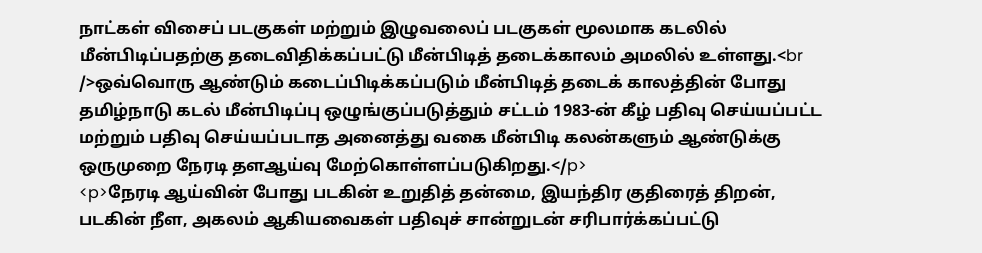நாட்கள் விசைப் படகுகள் மற்றும் இழுவலைப் படகுகள் மூலமாக கடலில் மீன்பிடிப்பதற்கு தடைவிதிக்கப்பட்டு மீன்பிடித் தடைக்காலம் அமலில் உள்ளது.<br />ஒவ்வொரு ஆண்டும் கடைப்பிடிக்கப்படும் மீன்பிடித் தடைக் காலத்தின் போது தமிழ்நாடு கடல் மீன்பிடிப்பு ஒழுங்குப்படுத்தும் சட்டம் 1983-ன் கீழ் பதிவு செய்யப்பட்ட மற்றும் பதிவு செய்யப்படாத அனைத்து வகை மீன்பிடி கலன்களும் ஆண்டுக்கு ஒருமுறை நேரடி தளஆய்வு மேற்கொள்ளப்படுகிறது.</p>
<p>நேரடி ஆய்வின் போது படகின் உறுதித் தன்மை, இயந்திர குதிரைத் திறன், படகின் நீள, அகலம் ஆகியவைகள் பதிவுச் சான்றுடன் சரிபார்க்கப்பட்டு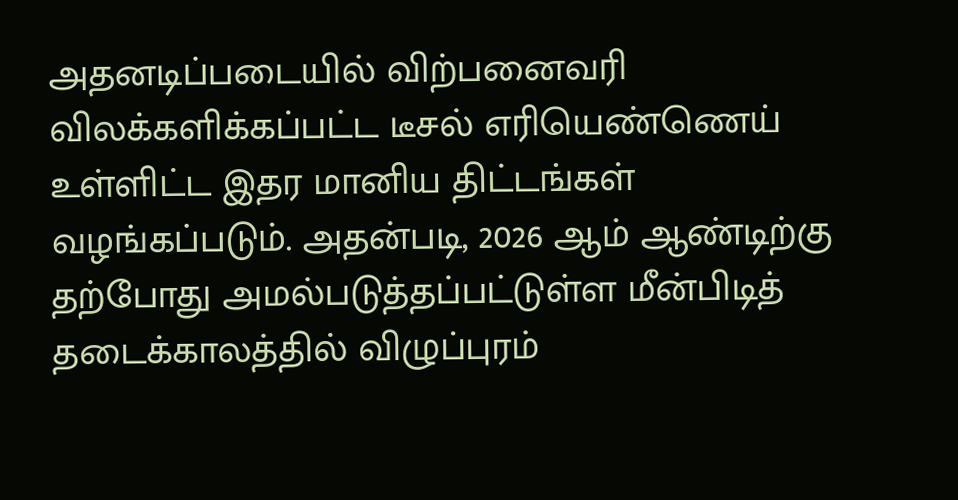அதனடிப்படையில் விற்பனைவரி விலக்களிக்கப்பட்ட டீசல் எரியெண்ணெய் உள்ளிட்ட இதர மானிய திட்டங்கள் வழங்கப்படும். அதன்படி, 2026 ஆம் ஆண்டிற்கு தற்போது அமல்படுத்தப்பட்டுள்ள மீன்பிடித் தடைக்காலத்தில் விழுப்புரம்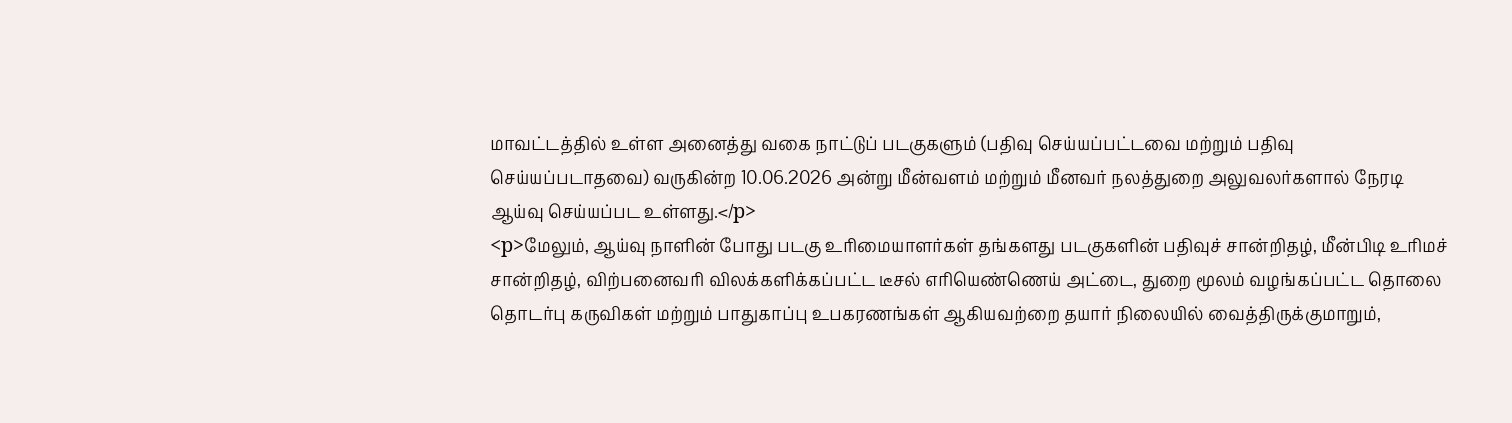மாவட்டத்தில் உள்ள அனைத்து வகை நாட்டுப் படகுகளும் (பதிவு செய்யப்பட்டவை மற்றும் பதிவு செய்யப்படாதவை) வருகின்ற 10.06.2026 அன்று மீன்வளம் மற்றும் மீனவர் நலத்துறை அலுவலர்களால் நேரடி ஆய்வு செய்யப்பட உள்ளது.</p>
<p>மேலும், ஆய்வு நாளின் போது படகு உரிமையாளர்கள் தங்களது படகுகளின் பதிவுச் சான்றிதழ், மீன்பிடி உரிமச் சான்றிதழ், விற்பனைவரி விலக்களிக்கப்பட்ட டீசல் எரியெண்ணெய் அட்டை, துறை மூலம் வழங்கப்பட்ட தொலை தொடர்பு கருவிகள் மற்றும் பாதுகாப்பு உபகரணங்கள் ஆகியவற்றை தயார் நிலையில் வைத்திருக்குமாறும்,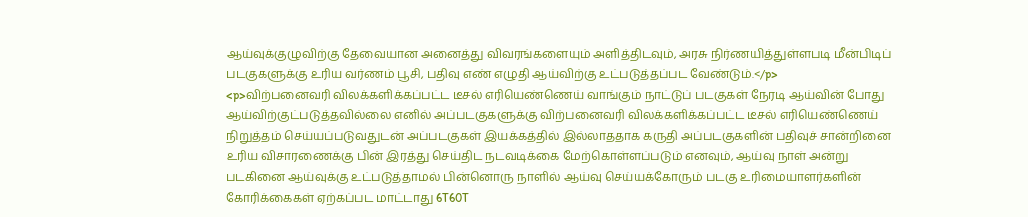ஆய்வுக்குழுவிற்கு தேவையான அனைத்து விவரங்களையும் அளித்திடவும், அரசு நிர்ணயித்துள்ளபடி மீன்பிடிப் படகுகளுக்கு உரிய வர்ணம் பூசி, பதிவு எண் எழுதி ஆய்விற்கு உட்படுத்தப்பட வேண்டும்.</p>
<p>விற்பனைவரி விலக்களிக்கப்பட்ட டீசல் எரியெண்ணெய் வாங்கும் நாட்டுப் படகுகள் நேரடி ஆய்வின் போது ஆய்விற்குட்படுத்தவில்லை எனில் அப்படகுகளுக்கு விற்பனைவரி விலக்களிக்கப்பட்ட டீசல் எரியெண்ணெய் நிறுத்தம் செய்யப்படுவதுடன் அப்படகுகள் இயக்கத்தில் இல்லாததாக கருதி அப்படகுகளின் பதிவுச் சான்றினை உரிய விசாரணைக்கு பின் இரத்து செய்திட நடவடிக்கை மேற்கொள்ளப்படும் எனவும், ஆய்வு நாள் அன்று படகினை ஆய்வுக்கு உட்படுத்தாமல் பின்னொரு நாளில் ஆய்வு செய்யக்கோரும் படகு உரிமையாளர்களின் கோரிக்கைகள் ஏற்கப்பட மாட்டாது 6T60T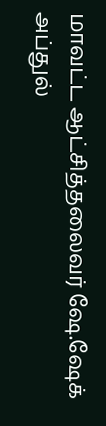மாவட்ட ஆட்சித்தலைவர் ஷே.ஷேக் அப்துல்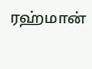ரஹ்மான்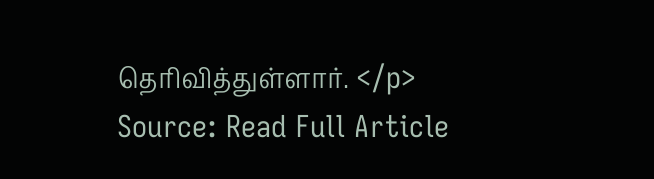தெரிவித்துள்ளார். </p>
Source: Read Full Article